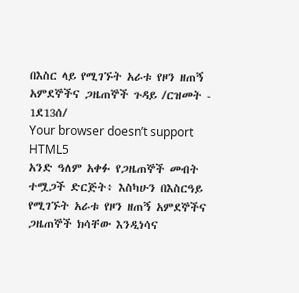በእስር ላይ የሚገኙት አራቱ የዞን ዘጠኝ አምደኞችና ጋዜጠኞች ጉዳይ /ርዝመት - 1ደ13ሰ/
Your browser doesn’t support HTML5
አንድ ዓለም አቀፉ የጋዜጠኞች መብት ተሟጋች ድርጅት፥ እስካሁን በእስርዓይ የሚገኙት አራቱ የዞን ዘጠኝ አምደኞችና ጋዜጠኞች ክሳቸው እንዲነሳና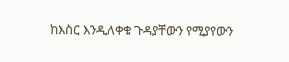ከእስር እንዲለቀቁ ጉዳያቸውን የሚያየውን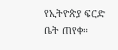የኢትዮጵያ ፍርድ ቤት ጠየቀ።